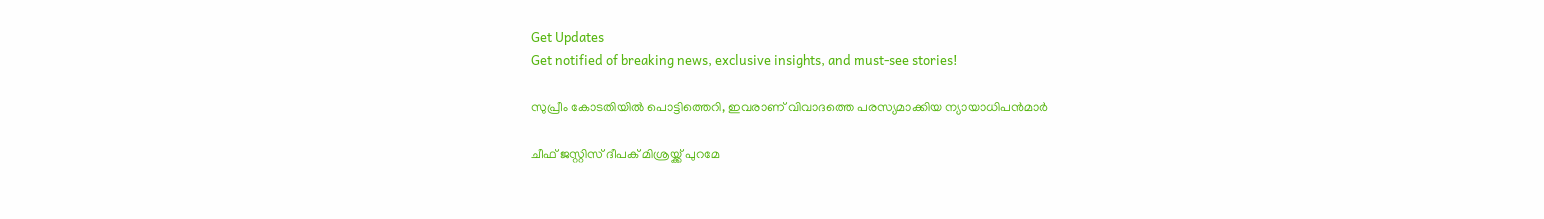Get Updates
Get notified of breaking news, exclusive insights, and must-see stories!

സുപ്രീം കോടതിയില്‍ പൊട്ടിത്തെറി, ഇവരാണ് വിവാദത്തെ പരസ്യമാക്കിയ ന്യായാധിപന്‍മാര്‍

ചീഫ് ജസ്റ്റിസ് ദീപക് മിശ്രയ്ക്ക് പുറമേ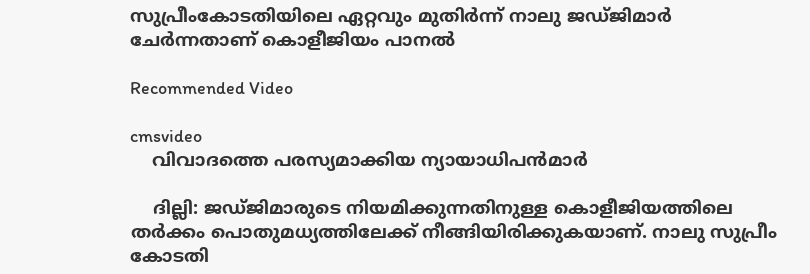സുപ്രീംകോടതിയിലെ ഏറ്റവും മുതിര്‍ന്ന് നാലു ജഡ്ജിമാര്‍ ചേര്‍ന്നതാണ് കൊളീജിയം പാനല്‍

Recommended Video

cmsvideo
    വിവാദത്തെ പരസ്യമാക്കിയ ന്യായാധിപന്‍മാര്‍

    ദില്ലി: ജഡ്ജിമാരുടെ നിയമിക്കുന്നതിനുള്ള കൊളീജിയത്തിലെ തര്‍ക്കം പൊതുമധ്യത്തിലേക്ക് നീങ്ങിയിരിക്കുകയാണ്. നാലു സുപ്രീം കോടതി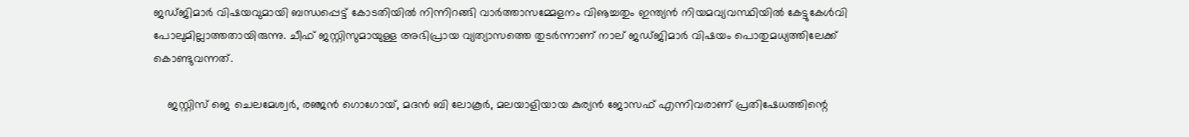ജഡ്ജിമാര്‍ വിഷയവുമായി ബന്ധപ്പെട്ട് കോടതിയില്‍ നിന്നിറങ്ങി വാര്‍ത്താസമ്മേളനം വിൡച്ചതും ഇന്ത്യന്‍ നിയമവ്യവസ്ഥിയില്‍ കേട്ടുകേള്‍വി പോലുമില്ലാത്തതായിരുന്നു. ചീഫ് ജസ്റ്റിസുമായുള്ള അഭിപ്രായ വ്യത്യാസത്തെ തുടര്‍ന്നാണ് നാല് ജഡ്ജിമാര്‍ വിഷയം പൊതുമധ്യത്തിലേക്ക് കൊണ്ടുവന്നത്.

    ജസ്റ്റിസ് ജെ ചെലമേശ്വര്‍, രഞ്ജന്‍ ഗൊഗോയ്, മദന്‍ ബി ലോകൂര്‍, മലയാളിയായ കുര്യന്‍ ജോസഫ് എന്നിവരാണ് പ്രതിഷേധത്തിന്റെ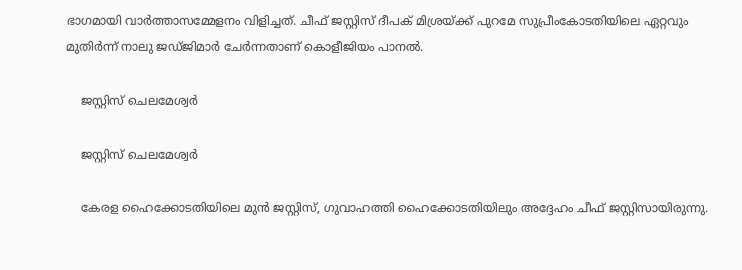ഭാഗമായി വാര്‍ത്താസമ്മേളനം വിളിച്ചത്. ചീഫ് ജസ്റ്റിസ് ദീപക് മിശ്രയ്ക്ക് പുറമേ സുപ്രീംകോടതിയിലെ ഏറ്റവും മുതിര്‍ന്ന് നാലു ജഡ്ജിമാര്‍ ചേര്‍ന്നതാണ് കൊളീജിയം പാനല്‍.

    ജസ്റ്റിസ് ചെലമേശ്വര്‍

    ജസ്റ്റിസ് ചെലമേശ്വര്‍

    കേരള ഹൈക്കോടതിയിലെ മുന്‍ ജസ്റ്റിസ്, ഗുവാഹത്തി ഹൈക്കോടതിയിലും അദ്ദേഹം ചീഫ് ജസ്റ്റിസായിരുന്നു.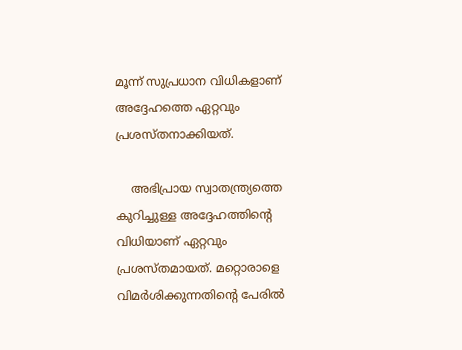മൂന്ന് സുപ്രധാന വിധികളാണ് അദ്ദേഹത്തെ ഏറ്റവും പ്രശസ്തനാക്കിയത്.

    അഭിപ്രായ സ്വാതന്ത്ര്യത്തെ കുറിച്ചുള്ള അദ്ദേഹത്തിന്റെ വിധിയാണ് ഏറ്റവും പ്രശസ്തമായത്. മറ്റൊരാളെ വിമര്‍ശിക്കുന്നതിന്റെ പേരില്‍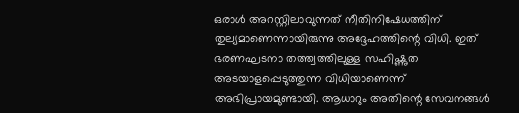ഒരാള്‍ അറസ്റ്റിലാവുന്നത് നീതിനിഷേധത്തിന് തുല്യമാണെന്നായിരുന്നു അദ്ദേഹത്തിന്റെ വിധി. ഇത് ഭരണഘടനാ തത്ത്വത്തിലുള്ള സഹിഷ്ണുത അടയാളപ്പെടുത്തുന്ന വിധിയാണെന്ന് അഭിപ്രായമുണ്ടായി. ആധാറും അതിന്റെ സേവനങ്ങള്‍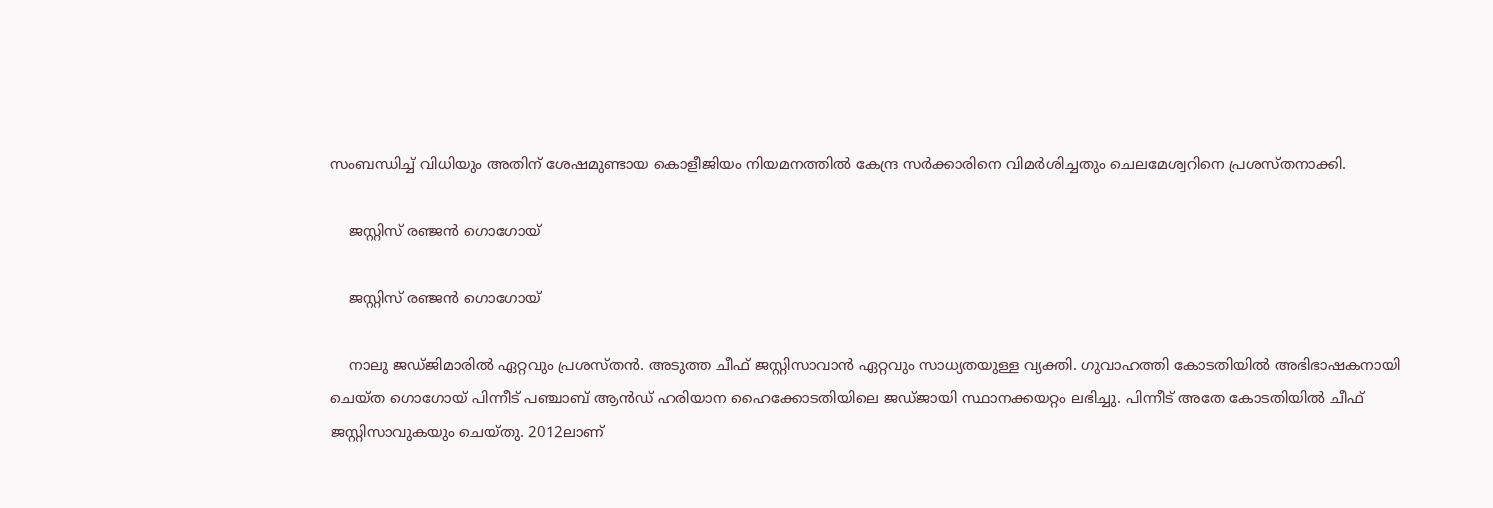സംബന്ധിച്ച് വിധിയും അതിന് ശേഷമുണ്ടായ കൊളീജിയം നിയമനത്തില്‍ കേന്ദ്ര സര്‍ക്കാരിനെ വിമര്‍ശിച്ചതും ചെലമേശ്വറിനെ പ്രശസ്തനാക്കി.

    ജസ്റ്റിസ് രഞ്ജന്‍ ഗൊഗോയ്

    ജസ്റ്റിസ് രഞ്ജന്‍ ഗൊഗോയ്

    നാലു ജഡ്ജിമാരില്‍ ഏറ്റവും പ്രശസ്തന്‍. അടുത്ത ചീഫ് ജസ്റ്റിസാവാന്‍ ഏറ്റവും സാധ്യതയുള്ള വ്യക്തി. ഗുവാഹത്തി കോടതിയില്‍ അഭിഭാഷകനായി ചെയ്ത ഗൊഗോയ് പിന്നീട് പഞ്ചാബ് ആന്‍ഡ് ഹരിയാന ഹൈക്കോടതിയിലെ ജഡ്ജായി സ്ഥാനക്കയറ്റം ലഭിച്ചു. പിന്നീട് അതേ കോടതിയില്‍ ചീഫ് ജസ്റ്റിസാവുകയും ചെയ്തു. 2012ലാണ്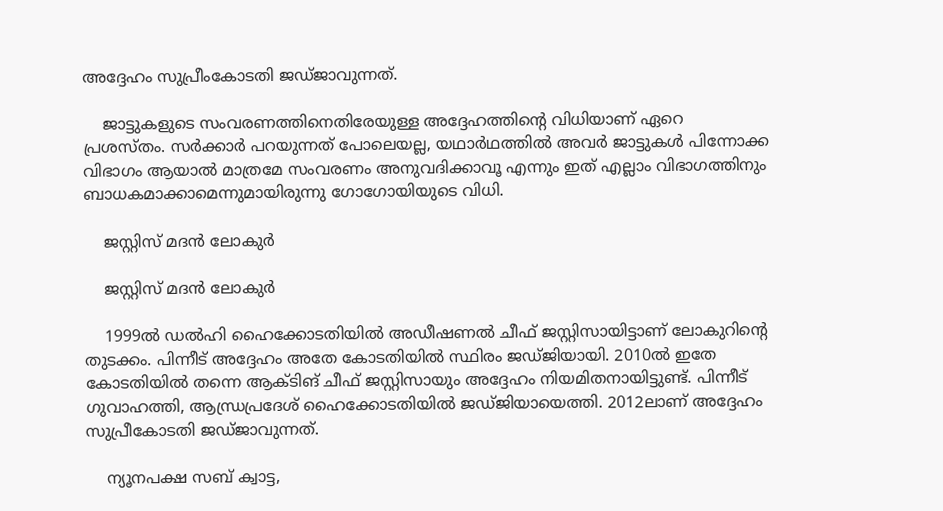അദ്ദേഹം സുപ്രീംകോടതി ജഡ്ജാവുന്നത്.

    ജാട്ടുകളുടെ സംവരണത്തിനെതിരേയുള്ള അദ്ദേഹത്തിന്റെ വിധിയാണ് ഏറെ പ്രശസ്തം. സര്‍ക്കാര്‍ പറയുന്നത് പോലെയല്ല, യഥാര്‍ഥത്തില്‍ അവര്‍ ജാട്ടുകള്‍ പിന്നോക്ക വിഭാഗം ആയാല്‍ മാത്രമേ സംവരണം അനുവദിക്കാവൂ എന്നും ഇത് എല്ലാം വിഭാഗത്തിനും ബാധകമാക്കാമെന്നുമായിരുന്നു ഗോഗോയിയുടെ വിധി.

    ജസ്റ്റിസ് മദന്‍ ലോകുര്‍

    ജസ്റ്റിസ് മദന്‍ ലോകുര്‍

    1999ല്‍ ഡല്‍ഹി ഹൈക്കോടതിയില്‍ അഡീഷണല്‍ ചീഫ് ജസ്റ്റിസായിട്ടാണ് ലോകുറിന്റെ തുടക്കം. പിന്നീട് അദ്ദേഹം അതേ കോടതിയില്‍ സ്ഥിരം ജഡ്ജിയായി. 2010ല്‍ ഇതേ കോടതിയില്‍ തന്നെ ആക്ടിങ് ചീഫ് ജസ്റ്റിസായും അദ്ദേഹം നിയമിതനായിട്ടുണ്ട്. പിന്നീട് ഗുവാഹത്തി, ആന്ധ്രപ്രദേശ് ഹൈക്കോടതിയില്‍ ജഡ്ജിയായെത്തി. 2012ലാണ് അദ്ദേഹം സുപ്രീകോടതി ജഡ്ജാവുന്നത്.

    ന്യൂനപക്ഷ സബ് ക്വാട്ട,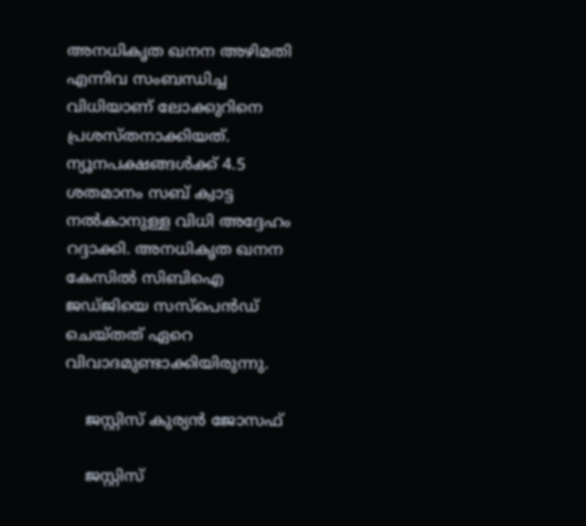അനധികൃത ഖനന അഴിമതി എന്നിവ സംബന്ധിച്ച വിധിയാണ് ലോക്കുറിനെ പ്രശസ്തനാക്കിയത്. ന്യൂനപക്ഷങ്ങള്‍ക്ക് 4.5 ശതമാനം സബ് ക്വാട്ട നല്‍കാനുള്ള വിധി അദ്ദേഹം റദ്ദാക്കി. അനധികൃത ഖനന കേസില്‍ സിബിഐ ജഡ്ജിയെ സസ്‌പെന്‍ഡ് ചെയ്തത് ഏറെ വിവാദമുണ്ടാക്കിയിരുന്നു.

    ജസ്റ്റിസ് കുര്യന്‍ ജോസഫ്

    ജസ്റ്റിസ്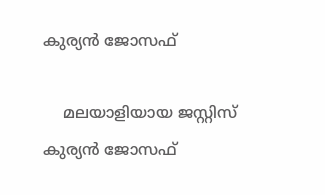കുര്യന്‍ ജോസഫ്

    മലയാളിയായ ജസ്റ്റിസ് കുര്യന്‍ ജോസഫ്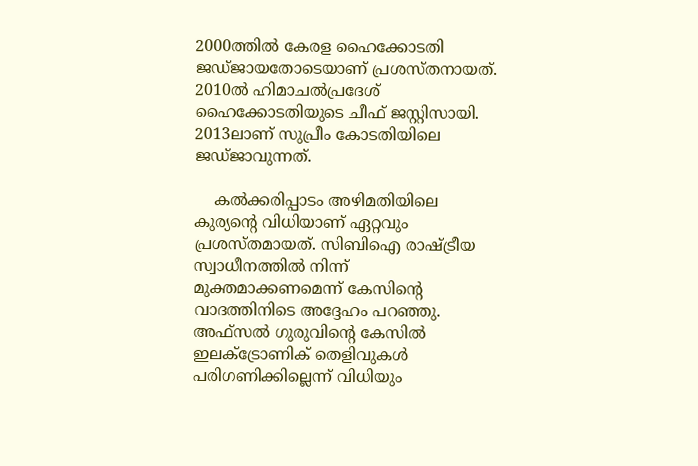2000ത്തില്‍ കേരള ഹൈക്കോടതി ജഡ്ജായതോടെയാണ് പ്രശസ്തനായത്. 2010ല്‍ ഹിമാചല്‍പ്രദേശ് ഹൈക്കോടതിയുടെ ചീഫ് ജസ്റ്റിസായി. 2013ലാണ് സുപ്രീം കോടതിയിലെ ജഡ്ജാവുന്നത്.

    കല്‍ക്കരിപ്പാടം അഴിമതിയിലെ കുര്യന്റെ വിധിയാണ് ഏറ്റവും പ്രശസ്തമായത്. സിബിഐ രാഷ്ട്രീയ സ്വാധീനത്തില്‍ നിന്ന് മുക്തമാക്കണമെന്ന് കേസിന്റെ വാദത്തിനിടെ അദ്ദേഹം പറഞ്ഞു. അഫ്‌സല്‍ ഗുരുവിന്റെ കേസില്‍ ഇലക്ട്രോണിക് തെളിവുകള്‍ പരിഗണിക്കില്ലെന്ന് വിധിയും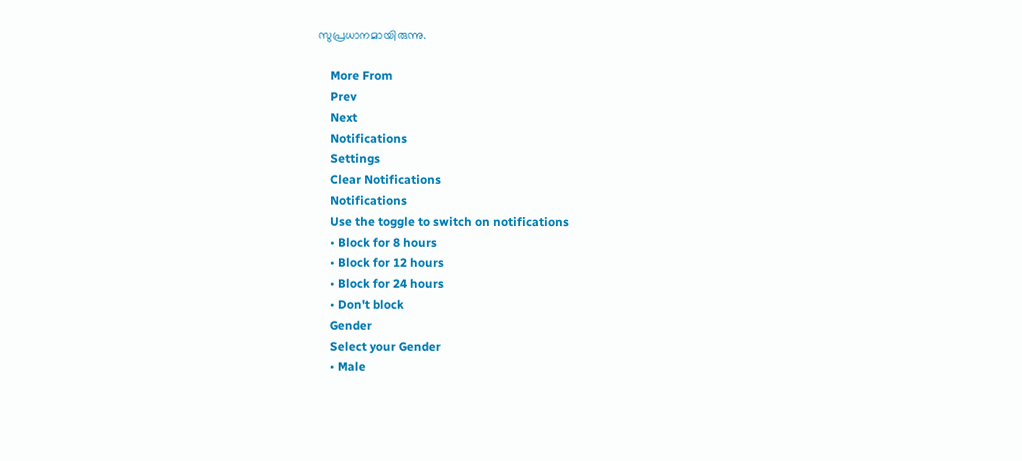സുപ്രധാനമായിരുന്നു.

    More From
    Prev
    Next
    Notifications
    Settings
    Clear Notifications
    Notifications
    Use the toggle to switch on notifications
    • Block for 8 hours
    • Block for 12 hours
    • Block for 24 hours
    • Don't block
    Gender
    Select your Gender
    • Male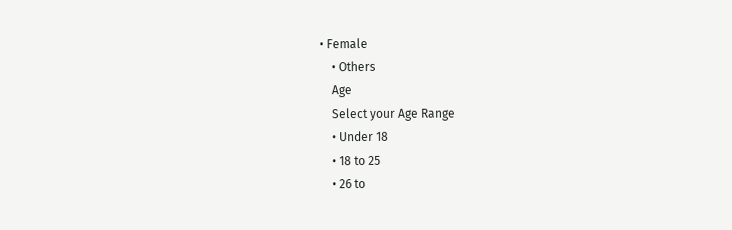• Female
    • Others
    Age
    Select your Age Range
    • Under 18
    • 18 to 25
    • 26 to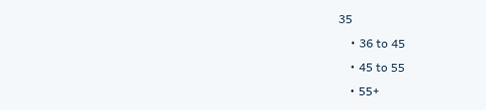35
    • 36 to 45
    • 45 to 55
    • 55+